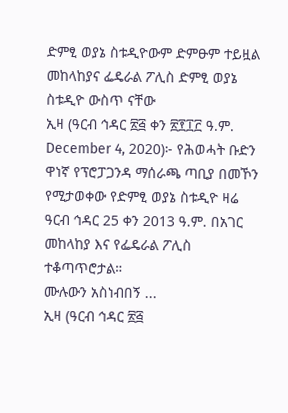ድምፂ ወያኔ ስቱዲዮውም ድምፁም ተይዟል
መከላከያና ፌዴራል ፖሊስ ድምፂ ወያኔ ስቱዲዮ ውስጥ ናቸው
ኢዛ (ዓርብ ኅዳር ፳፭ ቀን ፳፻፲፫ ዓ.ም. December 4, 2020)፦ የሕወሓት ቡድን ዋነኛ የፕሮፓጋንዳ ማሰራጫ ጣቢያ በመኾን የሚታወቀው የድምፂ ወያኔ ስቱዲዮ ዛሬ ዓርብ ኅዳር 25 ቀን 2013 ዓ.ም. በአገር መከላከያ እና የፌዴራል ፖሊስ ተቆጣጥሮታል።
ሙሉውን አስነብበኝ ...
ኢዛ (ዓርብ ኅዳር ፳፭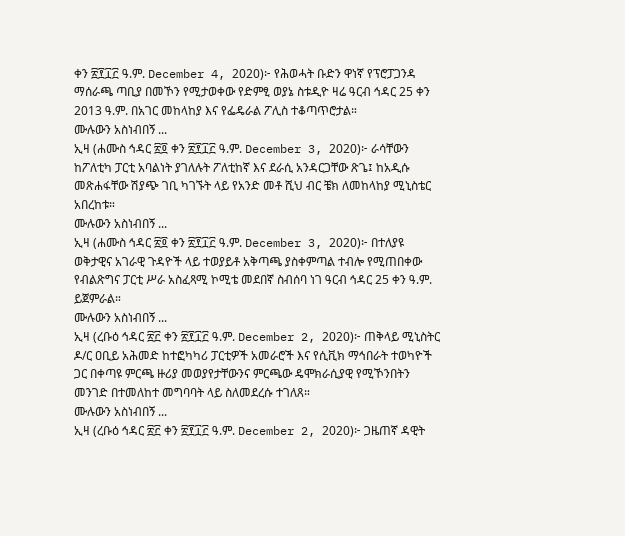ቀን ፳፻፲፫ ዓ.ም. December 4, 2020)፦ የሕወሓት ቡድን ዋነኛ የፕሮፓጋንዳ ማሰራጫ ጣቢያ በመኾን የሚታወቀው የድምፂ ወያኔ ስቱዲዮ ዛሬ ዓርብ ኅዳር 25 ቀን 2013 ዓ.ም. በአገር መከላከያ እና የፌዴራል ፖሊስ ተቆጣጥሮታል።
ሙሉውን አስነብበኝ ...
ኢዛ (ሐሙስ ኅዳር ፳፬ ቀን ፳፻፲፫ ዓ.ም. December 3, 2020)፦ ራሳቸውን ከፖለቲካ ፓርቲ አባልነት ያገለሉት ፖለቲከኛ እና ደራሲ አንዳርጋቸው ጽጌ፤ ከአዲሱ መጽሐፋቸው ሽያጭ ገቢ ካገኙት ላይ የአንድ መቶ ሺህ ብር ቼክ ለመከላከያ ሚኒስቴር አበረከቱ።
ሙሉውን አስነብበኝ ...
ኢዛ (ሐሙስ ኅዳር ፳፬ ቀን ፳፻፲፫ ዓ.ም. December 3, 2020)፦ በተለያዩ ወቅታዊና አገራዊ ጉዳዮች ላይ ተወያይቶ አቅጣጫ ያስቀምጣል ተብሎ የሚጠበቀው የብልጽግና ፓርቲ ሥራ አስፈጻሚ ኮሚቴ መደበኛ ስብሰባ ነገ ዓርብ ኅዳር 25 ቀን ዓ.ም. ይጀምራል።
ሙሉውን አስነብበኝ ...
ኢዛ (ረቡዕ ኅዳር ፳፫ ቀን ፳፻፲፫ ዓ.ም. December 2, 2020)፦ ጠቅላይ ሚኒስትር ዶ/ር ዐቢይ አሕመድ ከተፎካካሪ ፓርቲዎች አመራሮች እና የሲቪክ ማኅበራት ተወካዮች ጋር በቀጣዩ ምርጫ ዙሪያ መወያየታቸውንና ምርጫው ዴሞክራሲያዊ የሚኾንበትን መንገድ በተመለከተ መግባባት ላይ ስለመደረሱ ተገለጸ።
ሙሉውን አስነብበኝ ...
ኢዛ (ረቡዕ ኅዳር ፳፫ ቀን ፳፻፲፫ ዓ.ም. December 2, 2020)፦ ጋዜጠኛ ዳዊት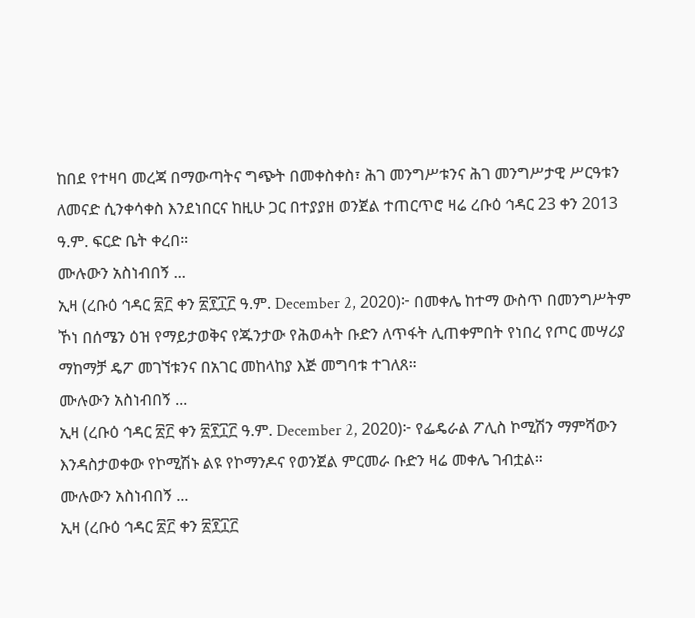ከበደ የተዛባ መረጃ በማውጣትና ግጭት በመቀስቀስ፣ ሕገ መንግሥቱንና ሕገ መንግሥታዊ ሥርዓቱን ለመናድ ሲንቀሳቀስ እንደነበርና ከዚሁ ጋር በተያያዘ ወንጀል ተጠርጥሮ ዛሬ ረቡዕ ኅዳር 23 ቀን 2013 ዓ.ም. ፍርድ ቤት ቀረበ።
ሙሉውን አስነብበኝ ...
ኢዛ (ረቡዕ ኅዳር ፳፫ ቀን ፳፻፲፫ ዓ.ም. December 2, 2020)፦ በመቀሌ ከተማ ውስጥ በመንግሥትም ኾነ በሰሜን ዕዝ የማይታወቅና የጁንታው የሕወሓት ቡድን ለጥፋት ሊጠቀምበት የነበረ የጦር መሣሪያ ማከማቻ ዴፖ መገኘቱንና በአገር መከላከያ እጅ መግባቱ ተገለጸ።
ሙሉውን አስነብበኝ ...
ኢዛ (ረቡዕ ኅዳር ፳፫ ቀን ፳፻፲፫ ዓ.ም. December 2, 2020)፦ የፌዴራል ፖሊስ ኮሚሽን ማምሻውን እንዳስታወቀው የኮሚሽኑ ልዩ የኮማንዶና የወንጀል ምርመራ ቡድን ዛሬ መቀሌ ገብቷል።
ሙሉውን አስነብበኝ ...
ኢዛ (ረቡዕ ኅዳር ፳፫ ቀን ፳፻፲፫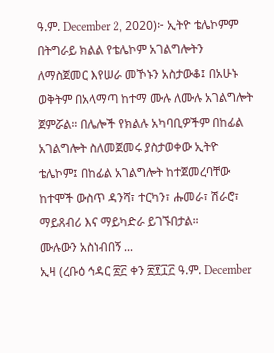ዓ.ም. December 2, 2020)፦ ኢትዮ ቴሌኮምም በትግራይ ክልል የቴሌኮም አገልግሎትን ለማስጀመር እየሠራ መኾኑን አስታውቆ፤ በአሁኑ ወቅትም በአላማጣ ከተማ ሙሉ ለሙሉ አገልግሎት ጀምሯል። በሌሎች የክልሉ አካባቢዎችም በከፊል አገልግሎት ስለመጀመሩ ያስታወቀው ኢትዮ ቴሌኮም፤ በከፊል አገልግሎት ከተጀመረባቸው ከተሞች ውስጥ ዳንሻ፣ ተርካን፣ ሑመራ፣ ሽራሮ፣ ማይጸብሪ እና ማይካድራ ይገኙበታል።
ሙሉውን አስነብበኝ ...
ኢዛ (ረቡዕ ኅዳር ፳፫ ቀን ፳፻፲፫ ዓ.ም. December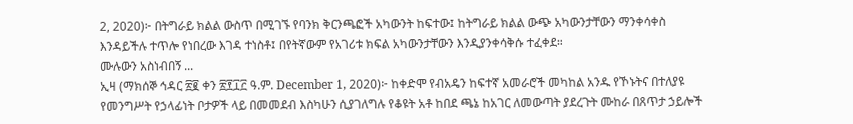2, 2020)፦ በትግራይ ክልል ውስጥ በሚገኙ የባንክ ቅርንጫፎች አካውንት ከፍተው፤ ከትግራይ ክልል ውጭ አካውንታቸውን ማንቀሳቀስ እንዳይችሉ ተጥሎ የነበረው እገዳ ተነስቶ፤ በየትኛውም የአገሪቱ ክፍል አካውንታቸውን እንዲያንቀሳቅሱ ተፈቀደ።
ሙሉውን አስነብበኝ ...
ኢዛ (ማክሰኞ ኅዳር ፳፪ ቀን ፳፻፲፫ ዓ.ም. December 1, 2020)፦ ከቀድሞ የብአዴን ከፍተኛ አመራሮች መካከል አንዱ የኾኑትና በተለያዩ የመንግሥት የኃላፊነት ቦታዎች ላይ በመመደብ እስካሁን ሲያገለግሉ የቆዩት አቶ ከበደ ጫኔ ከአገር ለመውጣት ያደረጉት ሙከራ በጸጥታ ኃይሎች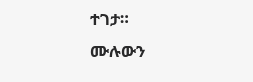ተገታ።
ሙሉውን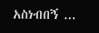አስነብበኝ ...